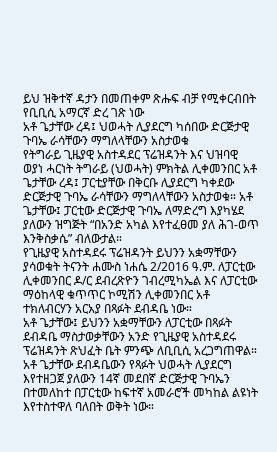ይህ ዝቅተኛ ዳታን በመጠቀም ጽሑፍ ብቻ የሚቀርብበት የቢቢሲ አማርኛ ድረ ገጽ ነው
አቶ ጌታቸው ረዳ፤ ህወሓት ሊያደርግ ካሰበው ድርጅታዊ ጉባኤ ራሳቸውን ማግለላቸውን አስታወቁ
የትግራይ ጊዜያዊ አስተዳደር ፕሬዝዳንት እና ህዝባዊ ወያነ ሓርነት ትግራይ (ህወሓት) ምክትል ሊቀመንበር አቶ ጌታቸው ረዳ፤ ፓርቲያቸው በቅርቡ ሊያደርግ ካቀደው ድርጅታዊ ጉባኤ ራሳቸውን ማግለላቸውን አስታወቁ። አቶ ጌታቸው፤ ፓርቲው ድርጅታዊ ጉባኤ ለማድረግ እያካሄደ ያለውን ዝግጅት “በአንድ አካል እየተፈፀመ ያለ ሕገ-ወጥ እንቅስቃሴ” ብለውታል።
የጊዜያዊ አስተዳደሩ ፕሬዝዳንት ይህንን አቋማቸውን ያሳወቁት ትናንት ሐሙስ ነሐሴ 2/2016 ዓ.ም. ለፓርቲው ሊቀመንበር ዶ/ር ደብረጽዮን ገብረሚካኤል እና ለፓርቲው ማዕከላዊ ቁጥጥር ኮሚሽን ሊቀመንበር አቶ ተክለብርሃን አርአያ በጻፉት ደብዳቤ ነው።
አቶ ጌታቸው፤ ይህንን አቋማቸውን ለፓርቲው በጻፉት ደብዳቤ ማስታወቃቸውን አንድ የጊዜያዊ አስተዳደሩ ፕሬዝዳንት ጽህፈት ቤት ምንጭ ለቢቢሲ አረጋግጠዋል።
አቶ ጌታቸው ደብዳቤውን የጻፉት ህወሓት ሊያደርግ እየተዘጋጀ ያለውን 14ኛ መደበኛ ድርጅታዊ ጉባኤን በተመለከተ በፓርቲው ከፍተኛ አመራሮች መካከል ልዩነት እየተስተዋለ ባለበት ወቅት ነው።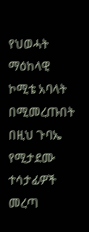የህወሓት ማዕከላዊ ኮሚቴ አባላት በሚመረጡበት በዚህ ጉባኤ የሚታደሙ ተሳታፊዎች መረጣ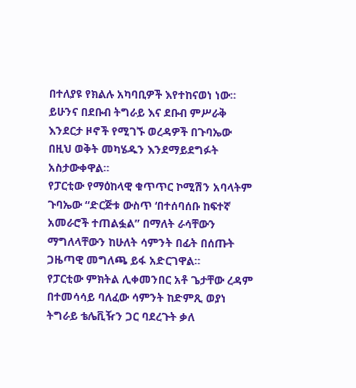በተለያዩ የክልሉ አካባቢዎች እየተከናወነ ነው።
ይሁንና በደቡብ ትግራይ እና ደቡብ ምሥራቅ እንደርታ ዞኖች የሚገኙ ወረዳዎች በጉባኤው በዚህ ወቅት መካሄዱን እንደማይደግፉት አስታውቀዋል።
የፓርቲው የማዕከላዊ ቁጥጥር ኮሚሽን አባላትም ጉባኤው “ድርጅቱ ውስጥ ‘በተሰባሰቡ ከፍተኛ አመራሮች ተጠልፏል” በማለት ራሳቸውን ማግለላቸውን ከሁለት ሳምንት በፊት በሰጡት ጋዜጣዊ መግለጫ ይፋ አድርገዋል።
የፓርቲው ምክትል ሊቀመንበር አቶ ጌታቸው ረዳም በተመሳሳይ ባለፈው ሳምንት ከድምጺ ወያነ ትግራይ ቴሌቪዥን ጋር ባደረጉት ቃለ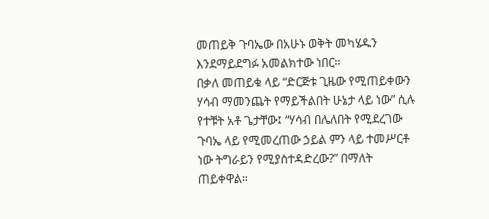መጠይቅ ጉባኤው በአሁኑ ወቅት መካሄዱን እንደማይደግፉ አመልክተው ነበር።
በቃለ መጠይቁ ላይ “ድርጅቱ ጊዜው የሚጠይቀውን ሃሳብ ማመንጨት የማይችልበት ሁኔታ ላይ ነው” ሲሉ የተቹት አቶ ጌታቸው፤ “ሃሳብ በሌለበት የሚደረገው ጉባኤ ላይ የሚመረጠው ኃይል ምን ላይ ተመሥርቶ ነው ትግራይን የሚያስተዳድረው?” በማለት ጠይቀዋል።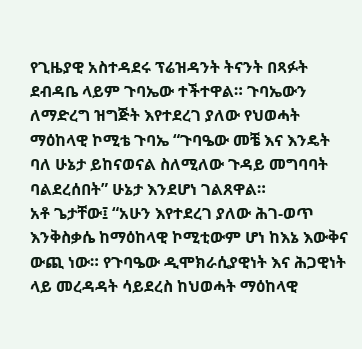የጊዜያዊ አስተዳደሩ ፕሬዝዳንት ትናንት በጻፉት ደብዳቤ ላይም ጉባኤው ተችተዋል። ጉባኤውን ለማድረግ ዝግጅት እየተደረገ ያለው የህወሓት ማዕከላዊ ኮሚቴ ጉባኤ “ጉባዔው መቼ እና እንዴት ባለ ሁኔታ ይከናወናል ስለሚለው ጉዳይ መግባባት ባልደረሰበት” ሁኔታ እንደሆነ ገልጸዋል።
አቶ ጌታቸው፤ “አሁን እየተደረገ ያለው ሕገ-ወጥ እንቅስቃሴ ከማዕከላዊ ኮሚቲውም ሆነ ከእኔ እውቅና ውጪ ነው። የጉባዔው ዲሞክራሲያዊነት እና ሕጋዊነት ላይ መረዳዳት ሳይደረስ ከህወሓት ማዕከላዊ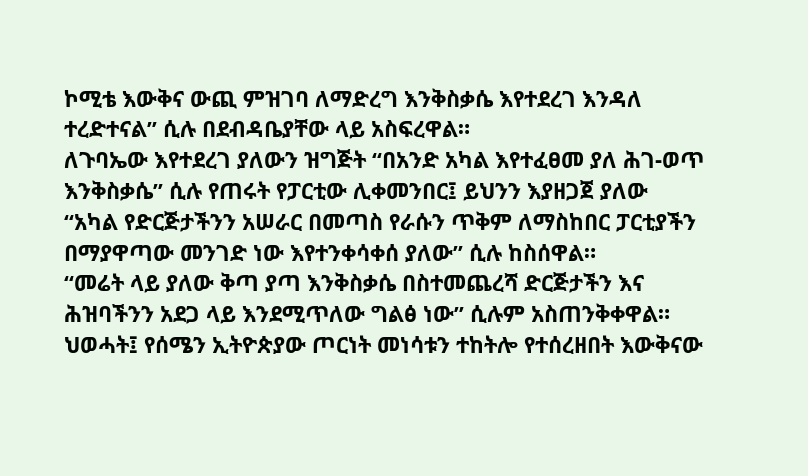ኮሚቴ እውቅና ውጪ ምዝገባ ለማድረግ እንቅስቃሴ እየተደረገ እንዳለ ተረድተናል” ሲሉ በደብዳቤያቸው ላይ አስፍረዋል።
ለጉባኤው እየተደረገ ያለውን ዝግጅት “በአንድ አካል እየተፈፀመ ያለ ሕገ-ወጥ እንቅስቃሴ” ሲሉ የጠሩት የፓርቲው ሊቀመንበር፤ ይህንን እያዘጋጀ ያለው “አካል የድርጅታችንን አሠራር በመጣስ የራሱን ጥቅም ለማስከበር ፓርቲያችን በማያዋጣው መንገድ ነው እየተንቀሳቀሰ ያለው” ሲሉ ከስሰዋል።
“መሬት ላይ ያለው ቅጣ ያጣ እንቅስቃሴ በስተመጨረሻ ድርጅታችን እና ሕዝባችንን አደጋ ላይ እንደሚጥለው ግልፅ ነው” ሲሉም አስጠንቅቀዋል።
ህወሓት፤ የሰሜን ኢትዮጵያው ጦርነት መነሳቱን ተከትሎ የተሰረዘበት እውቅናው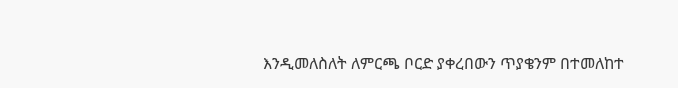እንዲመለስለት ለምርጫ ቦርድ ያቀረበውን ጥያቄንም በተመለከተ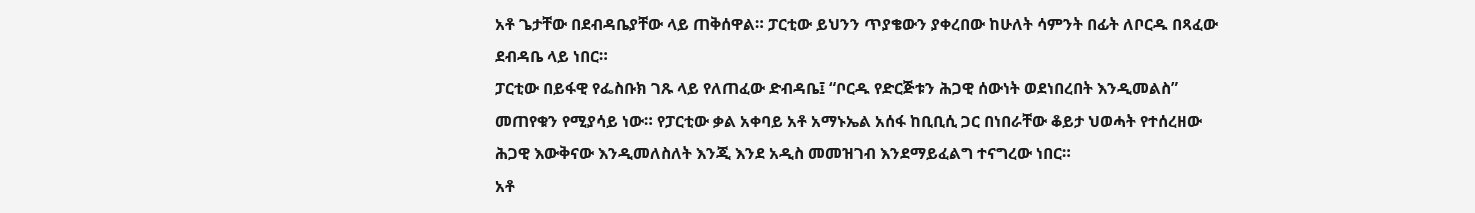አቶ ጌታቸው በደብዳቤያቸው ላይ ጠቅሰዋል። ፓርቲው ይህንን ጥያቄውን ያቀረበው ከሁለት ሳምንት በፊት ለቦርዱ በጻፈው ደብዳቤ ላይ ነበር።
ፓርቲው በይፋዊ የፌስቡክ ገጹ ላይ የለጠፈው ድብዳቤ፤ “ቦርዱ የድርጅቱን ሕጋዊ ሰውነት ወደነበረበት እንዲመልስ” መጠየቁን የሚያሳይ ነው። የፓርቲው ቃል አቀባይ አቶ አማኑኤል አሰፋ ከቢቢሲ ጋር በነበራቸው ቆይታ ህወሓት የተሰረዘው ሕጋዊ እውቅናው እንዲመለስለት እንጂ እንደ አዲስ መመዝገብ እንደማይፈልግ ተናግረው ነበር።
አቶ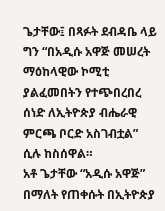ጌታቸው፤ በጻፉት ደብዳቤ ላይ ግን “በአዲሱ አዋጅ መሠረት ማዕከላዊው ኮሚቲ ያልፈመበትን የተጭበረበረ ሰነድ ለኢትዮጵያ ብሔራዊ ምርጫ ቦርድ አስገብቷል” ሲሉ ከስሰዋል።
አቶ ጌታቸው “አዲሱ አዋጅ” በማለት የጠቀሱት በኢትዮጵያ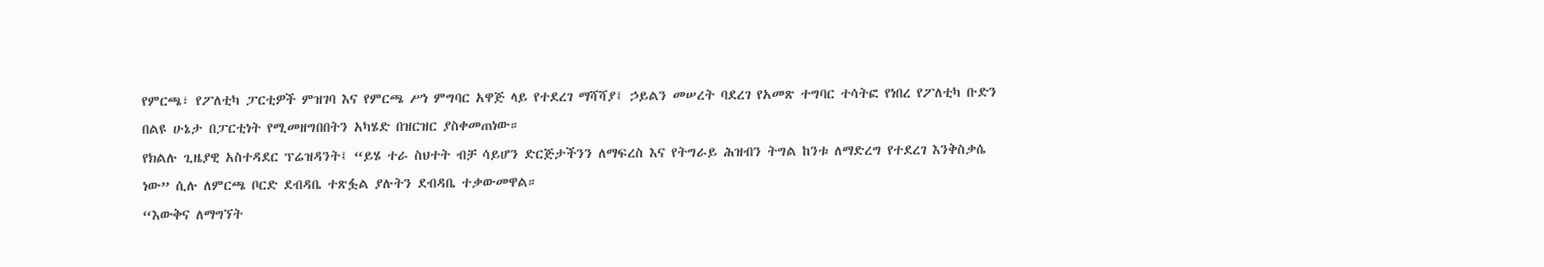የምርጫ፣ የፖለቲካ ፓርቲዎች ምዝገባ እና የምርጫ ሥነ ምግባር አዋጅ ላይ የተደረገ ማሻሻያ፤ ኃይልን መሠረት ባደረገ የአመጽ ተግባር ተሳትፎ የነበረ የፖለቲካ ቡድን በልዩ ሁኔታ በፓርቲነት የሚመዘግበበትን አካሄድ በዝርዝር ያስቀመጠነው።
የክልሉ ጊዜያዊ አስተዳደር ፕሬዝዳንት፤ “ይሄ ተራ ስህተት ብቻ ሳይሆን ድርጅታችንን ለማፍረስ እና የትግራይ ሕዝብን ትግል ከንቱ ለማድረግ የተደረገ እንቅስቃሴ ነው” ሲሉ ለምርጫ ቦርድ ደብዳቤ ተጽፏል ያሉትን ደብዳቤ ተቃውመዋል።
“እውቅና ለማግኘት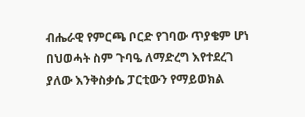ብሔራዊ የምርጫ ቦርድ የገባው ጥያቄም ሆነ በህወሓት ስም ጉባዔ ለማድረግ እየተደረገ ያለው እንቅስቃሴ ፓርቲውን የማይወክል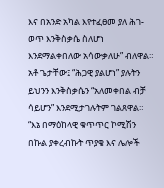እና በአንድ አካል እየተፈፀመ ያለ ሕገ-ወጥ እንቅስቃሴ ስለሆነ እንደማልቀበለው አሳውቃለሁ” ብለዋል። አቶ ጌታቸው፤ “ሕጋዊ ያልሆነ” ያሉትን ይህንን እንቅስቃሴን “አለመቀበል ብቻ ሳይሆን” እንደሚታገሉትም ገልጸዋል።
“እኔ በማዕከላዊ ቁጥጥር ኮሚሽን በኩል ያቀረብኩት ጥያቄ እና ሌሎች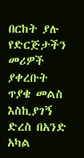በርከት ያሉ የድርጅታችን መሪዎች ያቀረቡት ጥያቄ መልስ እስኪያገኝ ድረስ በአንድ አካል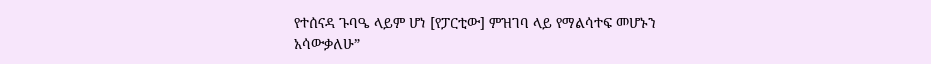የተሰናዳ ጉባዔ ላይም ሆነ [የፓርቲው] ምዝገባ ላይ የማልሳተፍ መሆኑን አሳውቃለሁ”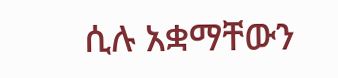ሲሉ አቋማቸውን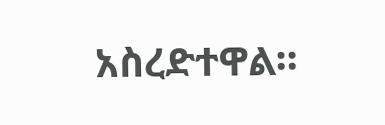አስረድተዋል።